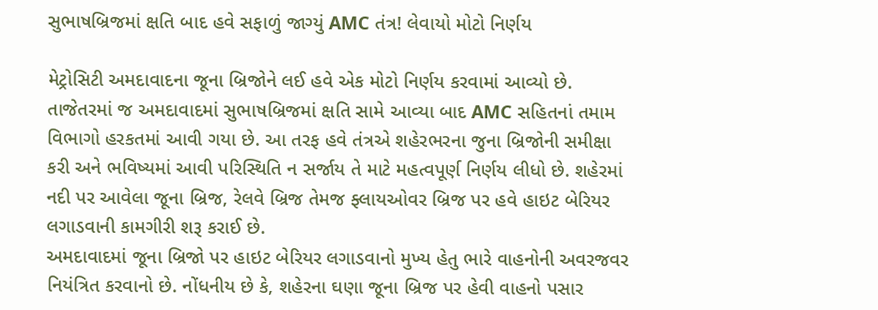સુભાષબ્રિજમાં ક્ષતિ બાદ હવે સફાળું જાગ્યું AMC તંત્ર! લેવાયો મોટો નિર્ણય

મેટ્રોસિટી અમદાવાદના જૂના બ્રિજોને લઈ હવે એક મોટો નિર્ણય કરવામાં આવ્યો છે. તાજેતરમાં જ અમદાવાદમાં સુભાષબ્રિજમાં ક્ષતિ સામે આવ્યા બાદ AMC સહિતનાં તમામ વિભાગો હરકતમાં આવી ગયા છે. આ તરફ હવે તંત્રએ શહેરભરના જુના બ્રિજોની સમીક્ષા કરી અને ભવિષ્યમાં આવી પરિસ્થિતિ ન સર્જાય તે માટે મહત્વપૂર્ણ નિર્ણય લીધો છે. શહેરમાં નદી પર આવેલા જૂના બ્રિજ, રેલવે બ્રિજ તેમજ ફ્લાયઓવર બ્રિજ પર હવે હાઇટ બેરિયર લગાડવાની કામગીરી શરૂ કરાઈ છે.
અમદાવાદમાં જૂના બ્રિજો પર હાઇટ બેરિયર લગાડવાનો મુખ્ય હેતુ ભારે વાહનોની અવરજવર નિયંત્રિત કરવાનો છે. નોંધનીય છે કે, શહેરના ઘણા જૂના બ્રિજ પર હેવી વાહનો પસાર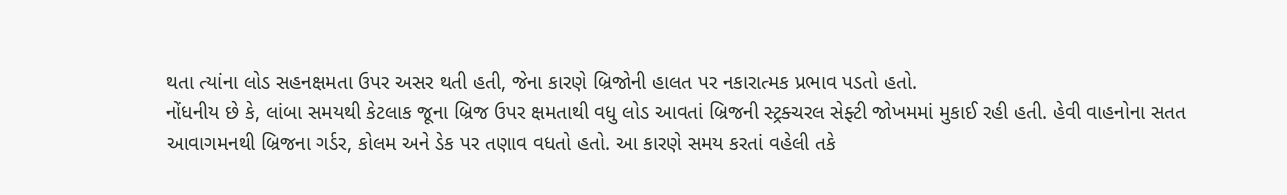થતા ત્યાંના લોડ સહનક્ષમતા ઉપર અસર થતી હતી, જેના કારણે બ્રિજોની હાલત પર નકારાત્મક પ્રભાવ પડતો હતો.
નોંધનીય છે કે, લાંબા સમયથી કેટલાક જૂના બ્રિજ ઉપર ક્ષમતાથી વધુ લોડ આવતાં બ્રિજની સ્ટ્રક્ચરલ સેફ્ટી જોખમમાં મુકાઈ રહી હતી. હેવી વાહનોના સતત આવાગમનથી બ્રિજના ગર્ડર, કોલમ અને ડેક પર તણાવ વધતો હતો. આ કારણે સમય કરતાં વહેલી તકે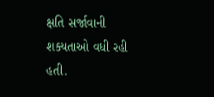ક્ષતિ સર્જાવાની શક્યતાઓ વધી રહી હતી.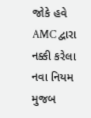જોકે હવે AMC દ્વારા નક્કી કરેલા નવા નિયમ મુજબ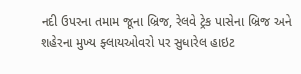નદી ઉપરના તમામ જૂના બ્રિજ, રેલવે ટ્રેક પાસેના બ્રિજ અને શહેરના મુખ્ય ફ્લાયઓવરો પર સુધારેલ હાઇટ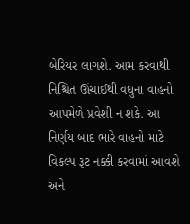બેરિયર લાગશે. આમ કરવાથી નિશ્ચિત ઊંચાઈથી વધુના વાહનો આપમેળે પ્રવેશી ન શકે. આ નિર્ણય બાદ ભારે વાહનો માટે વિકલ્પ રૂટ નક્કી કરવામાં આવશે અને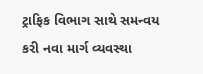ટ્રાફિક વિભાગ સાથે સમન્વય કરી નવા માર્ગ વ્યવસ્થા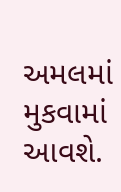અમલમાં મુકવામાં આવશે.